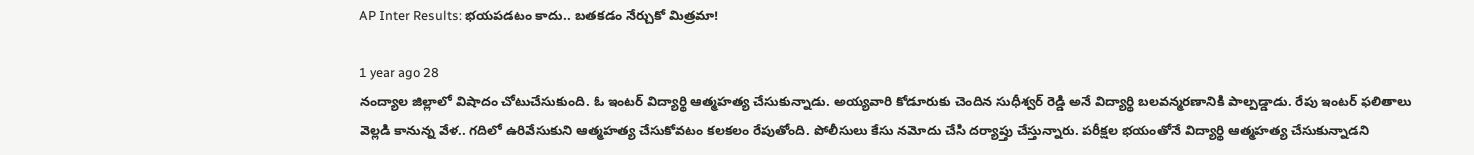AP Inter Results: భయపడటం కాదు.. బతకడం నేర్చుకో మిత్రమా!

1 year ago 28
నంద్యాల జిల్లాలో విషాదం చోటుచేసుకుంది. ఓ ఇంటర్ విద్యార్థి ఆత్మహత్య చేసుకున్నాడు. అయ్యవారి కోడూరుకు చెందిన సుధీశ్వర్ రెడ్డి అనే విద్యార్థి బలవన్మరణానికి పాల్పడ్డాడు. రేపు ఇంటర్ ఫలితాలు వెల్లడి కానున్న వేళ.. గదిలో ఉరివేసుకుని ఆత్మహత్య చేసుకోవటం కలకలం రేపుతోంది. పోలీసులు కేసు నమోదు చేసి దర్యాప్తు చేస్తున్నారు. పరీక్షల భయంతోనే విద్యార్థి ఆత్మహత్య చేసుకున్నాడని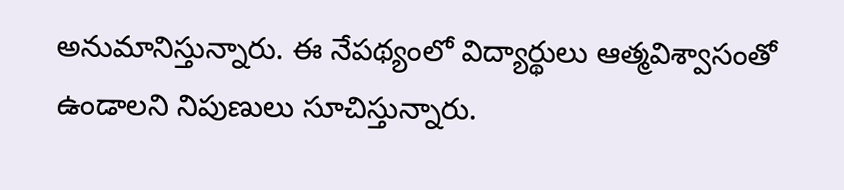అనుమానిస్తున్నారు. ఈ నేపథ్యంలో విద్యార్థులు ఆత్మవిశ్వాసంతో ఉండాలని నిపుణులు సూచిస్తున్నారు.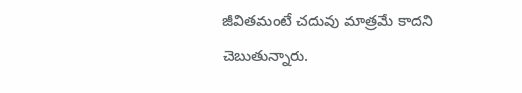జీవితమంటే చదువు మాత్రమే కాదని చెబుతున్నారు.